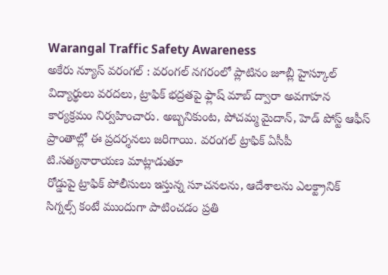Warangal Traffic Safety Awareness
అకేరు న్యూస్ వరంగల్ : వరంగల్ నగరంలో ప్లాటినం జూబ్లీ హైస్కూల్ విద్యార్థులు వరదలు, ట్రాఫిక్ భద్రతపై ఫ్లాష్ మాబ్ ద్వారా అవగాహన కార్యక్రమం నిర్వహించారు. అబ్బనికుంట, పోచమ్మ మైదాన్, హెడ్ పోస్ట్ ఆఫీస్ ప్రాంతాల్లో ఈ ప్రదర్శనలు జరిగాయి. వరంగల్ ట్రాఫిక్ ఏసీపీ టి.సత్యనారాయణ మాట్లాడుతూ
రోడ్డుపై ట్రాఫిక్ పోలీసులు ఇస్తున్న సూచనలను, ఆదేశాలను ఎలక్ట్రానిక్ సిగ్నల్స్ కంటే ముందుగా పాటించడం ప్రతి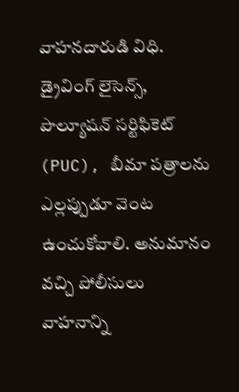వాహనదారుడి విధి. డ్రైవింగ్ లైసెన్స్, పొల్యూషన్ సర్టిఫికెట్ (PUC), బీమా పత్రాలను ఎల్లప్పుడూ వెంట ఉంచుకోవాలి. అనుమానం వచ్చి పోలీసులు వాహనాన్ని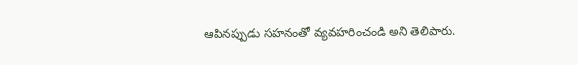ఆపినప్పుడు సహనంతో వ్యవహరించండి అని తెలిపారు.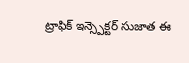ట్రాఫిక్ ఇన్స్పెక్టర్ సుజాత ఈ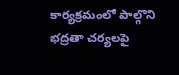కార్యక్రమంలో పాల్గొని భద్రతా చర్యలపై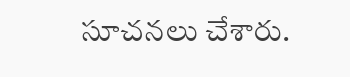సూచనలు చేశారు.